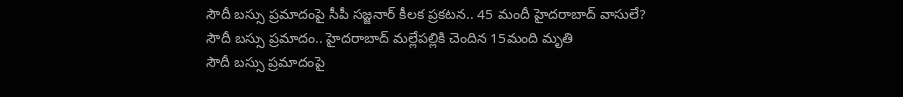సౌదీ బస్సు ప్రమాదంపై సీపీ సజ్జనార్ కీలక ప్రకటన.. 45 మందీ హైదరాబాద్ వాసులే?
సౌదీ బస్సు ప్రమాదం.. హైదరాబాద్ మల్లేపల్లికి చెందిన 15మంది మృతి
సౌదీ బస్సు ప్రమాదంపై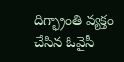దిగ్భ్రాంతి వ్యక్తం చేసిన ఓవైసీ